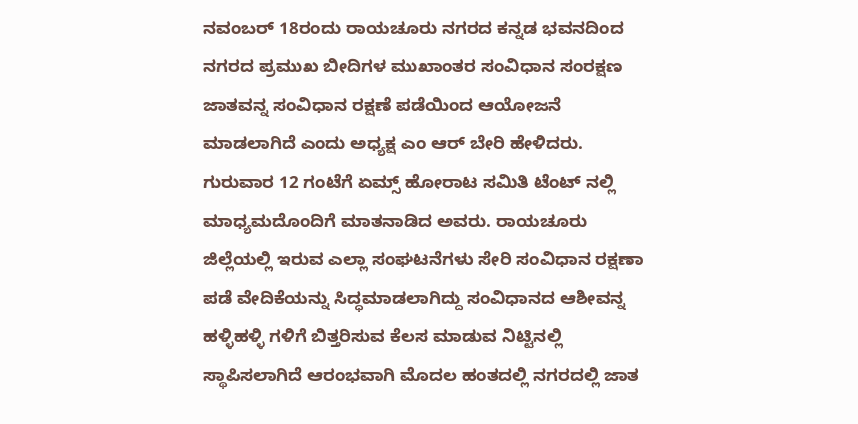ನವಂಬರ್ 18ರಂದು ರಾಯಚೂರು ನಗರದ ಕನ್ನಡ ಭವನದಿಂದ ನಗರದ ಪ್ರಮುಖ ಬೀದಿಗಳ ಮುಖಾಂತರ ಸಂವಿಧಾನ ಸಂರಕ್ಷಣ ಜಾತವನ್ನ ಸಂವಿಧಾನ ರಕ್ಷಣೆ ಪಡೆಯಿಂದ ಆಯೋಜನೆ ಮಾಡಲಾಗಿದೆ ಎಂದು ಅಧ್ಯಕ್ಷ ಎಂ ಆರ್ ಬೇರಿ ಹೇಳಿದರು. ಗುರುವಾರ 12 ಗಂಟೆಗೆ ಏಮ್ಸ್ ಹೋರಾಟ ಸಮಿತಿ ಟೆಂಟ್ ನಲ್ಲಿ ಮಾಧ್ಯಮದೊಂದಿಗೆ ಮಾತನಾಡಿದ ಅವರು. ರಾಯಚೂರು ಜಿಲ್ಲೆಯಲ್ಲಿ ಇರುವ ಎಲ್ಲಾ ಸಂಘಟನೆಗಳು ಸೇರಿ ಸಂವಿಧಾನ ರಕ್ಷಣಾ ಪಡೆ ವೇದಿಕೆಯನ್ನು ಸಿದ್ಧಮಾಡಲಾಗಿದ್ದು ಸಂವಿಧಾನದ ಆಶೀವನ್ನ ಹಳ್ಳಿಹಳ್ಳಿ ಗಳಿಗೆ ಬಿತ್ತರಿಸುವ ಕೆಲಸ ಮಾಡುವ ನಿಟ್ಟಿನಲ್ಲಿ ಸ್ಥಾಪಿಸಲಾಗಿದೆ ಆರಂಭವಾಗಿ ಮೊದಲ ಹಂತದಲ್ಲಿ ನಗರದಲ್ಲಿ ಜಾತ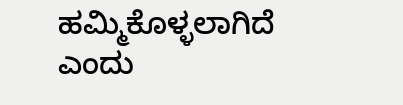ಹಮ್ಮಿಕೊಳ್ಳಲಾಗಿದೆ ಎಂದು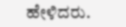ಹೇಳಿದರು.